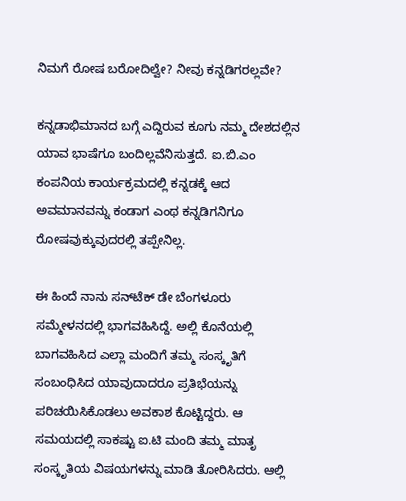ನಿಮಗೆ ರೋಷ ಬರೋದಿಲ್ವೇ? ನೀವು ಕನ್ನಡಿಗರಲ್ಲವೇ?

ಕನ್ನಡಾಭಿಮಾನದ ಬಗ್ಗೆ ಎದ್ದಿರುವ ಕೂಗು ನಮ್ಮ ದೇಶದಲ್ಲಿನ ಯಾವ ಭಾಷೆಗೂ ಬಂದಿಲ್ಲವೆನಿಸುತ್ತದೆ. ಐ.ಬಿ.ಎಂ ಕಂಪನಿಯ ಕಾರ್ಯಕ್ರಮದಲ್ಲಿ ಕನ್ನಡಕ್ಕೆ ಆದ ಅವಮಾನವನ್ನು ಕಂಡಾಗ ಎಂಥ ಕನ್ನಡಿಗನಿಗೂ ರೋಷವುಕ್ಕುವುದರಲ್ಲಿ ತಪ್ಪೇನಿಲ್ಲ.

ಈ ಹಿಂದೆ ನಾನು ಸನ್‌ಟೆಕ್‌ ಡೇ ಬೆಂಗಳೂರು ಸಮ್ಮೇಳನದಲ್ಲಿ ಭಾಗವಹಿಸಿದ್ದೆ. ಅಲ್ಲಿ ಕೊನೆಯಲ್ಲಿ ಬಾಗವಹಿಸಿದ ಎಲ್ಲಾ ಮಂದಿಗೆ ತಮ್ಮ ಸಂಸ್ಕೃತಿಗೆ ಸಂಬಂಧಿಸಿದ ಯಾವುದಾದರೂ ಪ್ರತಿಭೆಯನ್ನು ಪರಿಚಯಿಸಿಕೊಡಲು ಅವಕಾಶ ಕೊಟ್ಟಿದ್ದರು. ಆ ಸಮಯದಲ್ಲಿ ಸಾಕಷ್ಟು ಐ.ಟಿ ಮಂದಿ ತಮ್ಮ ಮಾತೃ ಸಂಸ್ಕೃತಿಯ ವಿಷಯಗಳನ್ನು ಮಾಡಿ ತೋರಿಸಿದರು. ಆಲ್ಲಿ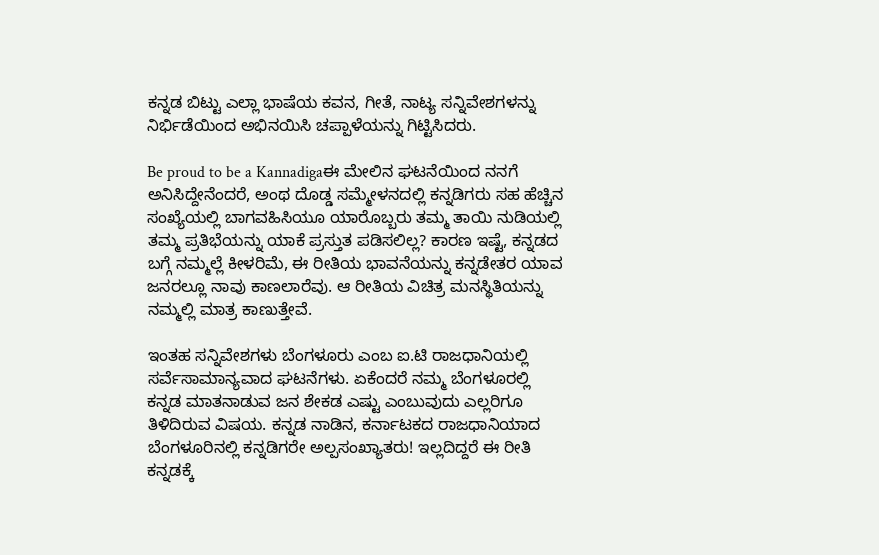ಕನ್ನಡ ಬಿಟ್ಟು ಎಲ್ಲಾ ಭಾಷೆಯ ಕವನ, ಗೀತೆ, ನಾಟ್ಯ ಸನ್ನಿವೇಶಗಳನ್ನು ನಿರ್ಭಿಡೆಯಿಂದ ಅಭಿನಯಿಸಿ ಚಪ್ಪಾಳೆಯನ್ನು ಗಿಟ್ಟಿಸಿದರು.

Be proud to be a Kannadigaಈ ಮೇಲಿನ ಘಟನೆಯಿಂದ ನನಗೆ ಅನಿಸಿದ್ದೇನೆಂದರೆ, ಅಂಥ ದೊಡ್ಡ ಸಮ್ಮೇಳನದಲ್ಲಿ ಕನ್ನಡಿಗರು ಸಹ ಹೆಚ್ಚಿನ ಸಂಖ್ಯೆಯಲ್ಲಿ ಬಾಗವಹಿಸಿಯೂ ಯಾರೊಬ್ಬರು ತಮ್ಮ ತಾಯಿ ನುಡಿಯಲ್ಲಿ ತಮ್ಮ ಪ್ರತಿಭೆಯನ್ನು ಯಾಕೆ ಪ್ರಸ್ತುತ ಪಡಿಸಲಿಲ್ಲ? ಕಾರಣ ಇಷ್ಟೆ, ಕನ್ನಡದ ಬಗ್ಗೆ ನಮ್ಮಲ್ಲೆ ಕೀಳರಿಮೆ, ಈ ರೀತಿಯ ಭಾವನೆಯನ್ನು ಕನ್ನಡೇತರ ಯಾವ ಜನರಲ್ಲೂ ನಾವು ಕಾಣಲಾರೆವು. ಆ ರೀತಿಯ ವಿಚಿತ್ರ ಮನಸ್ಥಿತಿಯನ್ನು ನಮ್ಮಲ್ಲಿ ಮಾತ್ರ ಕಾಣುತ್ತೇವೆ.

ಇಂತಹ ಸನ್ನಿವೇಶಗಳು ಬೆಂಗಳೂರು ಎಂಬ ಐ.ಟಿ ರಾಜಧಾನಿಯಲ್ಲಿ ಸರ್ವೆಸಾಮಾನ್ಯವಾದ ಘಟನೆಗಳು. ಏಕೆಂದರೆ ನಮ್ಮ ಬೆಂಗಳೂರಲ್ಲಿ ಕನ್ನಡ ಮಾತನಾಡುವ ಜನ ಶೇಕಡ ಎಷ್ಟು ಎಂಬುವುದು ಎಲ್ಲರಿಗೂ ತಿಳಿದಿರುವ ವಿಷಯ. ಕನ್ನಡ ನಾಡಿನ, ಕರ್ನಾಟಕದ ರಾಜಧಾನಿಯಾದ ಬೆಂಗಳೂರಿನಲ್ಲಿ ಕನ್ನಡಿಗರೇ ಅಲ್ಪಸಂಖ್ಯಾತರು! ಇಲ್ಲದಿದ್ದರೆ ಈ ರೀತಿ ಕನ್ನಡಕ್ಕೆ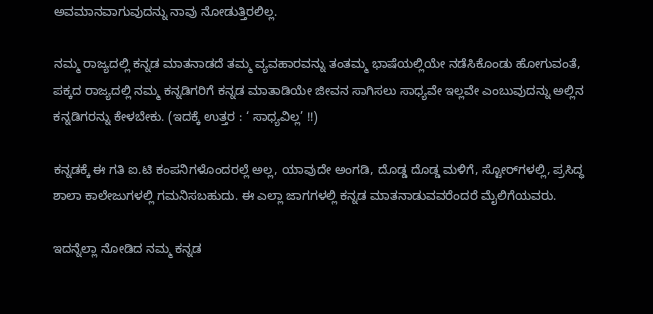ಅವಮಾನವಾಗುವುದನ್ನು ನಾವು ನೋಡುತ್ತಿರಲಿಲ್ಲ.

ನಮ್ಮ ರಾಜ್ಯದಲ್ಲಿ ಕನ್ನಡ ಮಾತನಾಡದೆ ತಮ್ಮ ವ್ಯವಹಾರವನ್ನು ತಂತಮ್ಮ ಭಾಷೆಯಲ್ಲಿಯೇ ನಡೆಸಿಕೊಂಡು ಹೋಗುವಂತೆ, ಪಕ್ಕದ ರಾಜ್ಯದಲ್ಲಿ ನಮ್ಮ ಕನ್ನಡಿಗರಿಗೆ ಕನ್ನಡ ಮಾತಾಡಿಯೇ ಜೀವನ ಸಾಗಿಸಲು ಸಾಧ್ಯವೇ ಇಲ್ಲವೇ ಎಂಬುವುದನ್ನು ಅಲ್ಲಿನ ಕನ್ನಡಿಗರನ್ನು ಕೇಳಬೇಕು. (ಇದಕ್ಕೆ ಉತ್ತರ : ‘ ಸಾಧ್ಯವಿಲ್ಲ’ !!)

ಕನ್ನಡಕ್ಕೆ ಈ ಗತಿ ಐ.ಟಿ ಕಂಪನಿಗಳೊಂದರಲ್ಲೆ ಅಲ್ಲ, ಯಾವುದೇ ಅಂಗಡಿ, ದೊಡ್ಡ ದೊಡ್ಡ ಮಳಿಗೆ, ಸ್ಟೋರ್‌ಗಳಲ್ಲಿ, ಪ್ರಸಿದ್ಧ ಶಾಲಾ ಕಾಲೇಜುಗಳಲ್ಲಿ ಗಮನಿಸಬಹುದು. ಈ ಎಲ್ಲಾ ಜಾಗಗಳಲ್ಲಿ ಕನ್ನಡ ಮಾತನಾಡುವವರೆಂದರೆ ಮೈಲಿಗೆಯವರು.

ಇದನ್ನೆಲ್ಲಾ ನೋಡಿದ ನಮ್ಮ ಕನ್ನಡ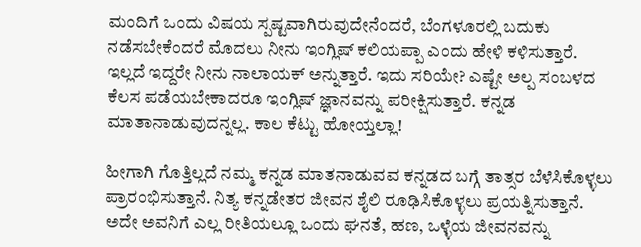ಮಂದಿಗೆ ಒಂದು ವಿಷಯ ಸ್ಪಷ್ಟವಾಗಿರುವುದೇನೆಂದರೆ, ಬೆಂಗಳೂರಲ್ಲಿ ಬದುಕು ನಡೆಸಬೇಕೆಂದರೆ ಮೊದಲು ನೀನು ಇಂಗ್ಲಿಷ್‌ ಕಲಿಯಪ್ಪಾ ಎಂದು ಹೇಳಿ ಕಳಿಸುತ್ತಾರೆ. ಇಲ್ಲದೆ ಇದ್ದರೇ ನೀನು ನಾಲಾಯಕ್‌ ಅನ್ನುತ್ತಾರೆ. ಇದು ಸರಿಯೇ? ಎಷ್ಟೇ ಅಲ್ಪ ಸಂಬಳದ ಕೆಲಸ ಪಡೆಯಬೇಕಾದರೂ ಇಂಗ್ಲಿಷ್‌ ಜ್ಞಾನವನ್ನು ಪರೀಕ್ಷಿಸುತ್ತಾರೆ. ಕನ್ನಡ ಮಾತಾನಾಡುವುದನ್ನಲ್ಲ. ಕಾಲ ಕೆಟ್ಟು ಹೋಯ್ತಲ್ಲಾ!

ಹೀಗಾಗಿ ಗೊತ್ತಿಲ್ಲದೆ ನಮ್ಮ ಕನ್ನಡ ಮಾತನಾಡುವವ ಕನ್ನಡದ ಬಗ್ಗೆ ತಾತ್ಸರ ಬೆಳೆಸಿಕೊಳ್ಳಲು ಪ್ರಾರಂಭಿಸುತ್ತಾನೆ. ನಿತ್ಯ ಕನ್ನಡೇತರ ಜೀವನ ಶೈಲಿ ರೂಢಿಸಿಕೊಳ್ಳಲು ಪ್ರಯತ್ನಿಸುತ್ತಾನೆ. ಅದೇ ಅವನಿಗೆ ಎಲ್ಲ ರೀತಿಯಲ್ಲೂ ಒಂದು ಘನತೆ, ಹಣ, ಒಳ್ಳೆಯ ಜೀವನವನ್ನು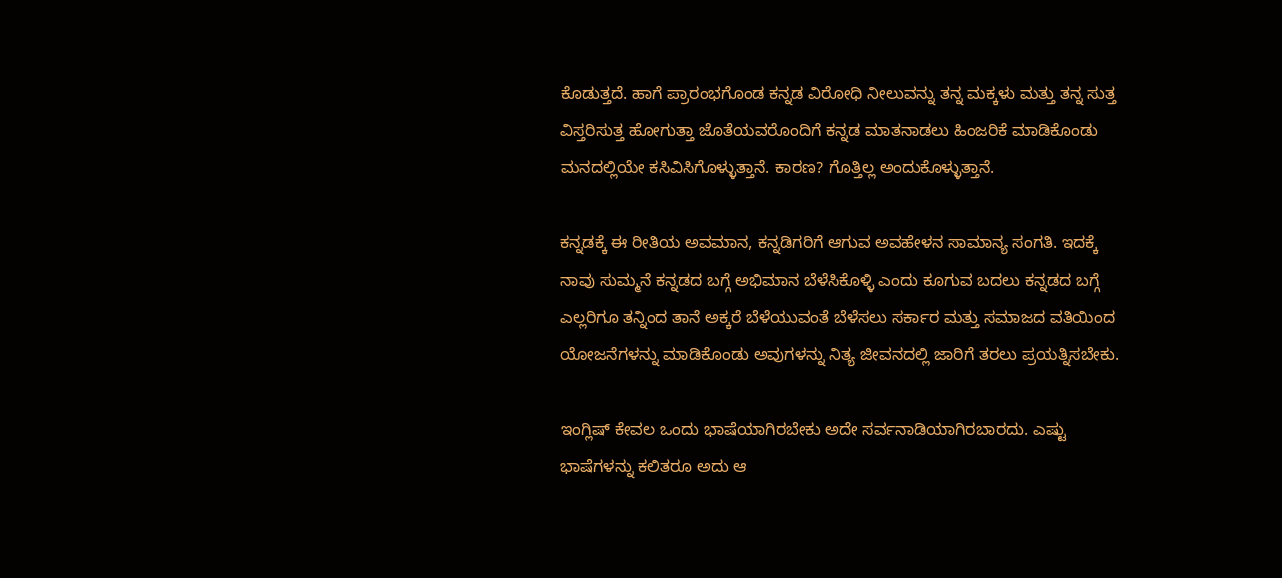ಕೊಡುತ್ತದೆ. ಹಾಗೆ ಪ್ರಾರಂಭಗೊಂಡ ಕನ್ನಡ ವಿರೋಧಿ ನೀಲುವನ್ನು ತನ್ನ ಮಕ್ಕಳು ಮತ್ತು ತನ್ನ ಸುತ್ತ ವಿಸ್ತರಿಸುತ್ತ ಹೋಗುತ್ತಾ ಜೊತೆಯವರೊಂದಿಗೆ ಕನ್ನಡ ಮಾತನಾಡಲು ಹಿಂಜರಿಕೆ ಮಾಡಿಕೊಂಡು ಮನದಲ್ಲಿಯೇ ಕಸಿವಿಸಿಗೊಳ್ಳುತ್ತಾನೆ. ಕಾರಣ? ಗೊತ್ತಿಲ್ಲ ಅಂದುಕೊಳ್ಳುತ್ತಾನೆ.

ಕನ್ನಡಕ್ಕೆ ಈ ರೀತಿಯ ಅವಮಾನ, ಕನ್ನಡಿಗರಿಗೆ ಆಗುವ ಅವಹೇಳನ ಸಾಮಾನ್ಯ ಸಂಗತಿ. ಇದಕ್ಕೆ ನಾವು ಸುಮ್ಮನೆ ಕನ್ನಡದ ಬಗ್ಗೆ ಅಭಿಮಾನ ಬೆಳೆಸಿಕೊಳ್ಳಿ ಎಂದು ಕೂಗುವ ಬದಲು ಕನ್ನಡದ ಬಗ್ಗೆ ಎಲ್ಲರಿಗೂ ತನ್ನಿಂದ ತಾನೆ ಅಕ್ಕರೆ ಬೆಳೆಯುವಂತೆ ಬೆಳೆಸಲು ಸರ್ಕಾರ ಮತ್ತು ಸಮಾಜದ ವತಿಯಿಂದ ಯೋಜನೆಗಳನ್ನು ಮಾಡಿಕೊಂಡು ಅವುಗಳನ್ನು ನಿತ್ಯ ಜೀವನದಲ್ಲಿ ಜಾರಿಗೆ ತರಲು ಪ್ರಯತ್ನಿಸಬೇಕು.

ಇಂಗ್ಲಿಷ್‌ ಕೇವಲ ಒಂದು ಭಾಷೆಯಾಗಿರಬೇಕು ಅದೇ ಸರ್ವನಾಡಿಯಾಗಿರಬಾರದು. ಎಷ್ಟು ಭಾಷೆಗಳನ್ನು ಕಲಿತರೂ ಅದು ಆ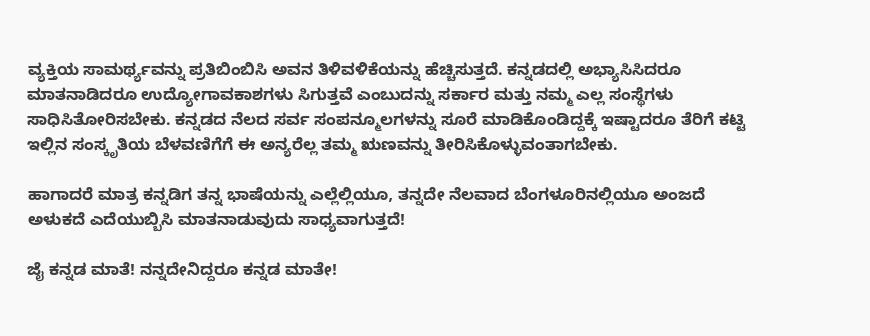ವ್ಯಕ್ತಿಯ ಸಾಮರ್ಥ್ಯವನ್ನು ಪ್ರತಿಬಿಂಬಿಸಿ ಅವನ ತಿಳಿವಳಿಕೆಯನ್ನು ಹೆಚ್ಚಿಸುತ್ತದೆ. ಕನ್ನಡದಲ್ಲಿ ಅಭ್ಯಾಸಿಸಿದರೂ ಮಾತನಾಡಿದರೂ ಉದ್ಯೋಗಾವಕಾಶಗಳು ಸಿಗುತ್ತವೆ ಎಂಬುದನ್ನು ಸರ್ಕಾರ ಮತ್ತು ನಮ್ಮ ಎಲ್ಲ ಸಂಸ್ಥೆಗಳು ಸಾಧಿಸಿತೋರಿಸಬೇಕು. ಕನ್ನಡದ ನೆಲದ ಸರ್ವ ಸಂಪನ್ಮೂಲಗಳನ್ನು ಸೂರೆ ಮಾಡಿಕೊಂಡಿದ್ದಕ್ಕೆ ಇಷ್ಟಾದರೂ ತೆರಿಗೆ ಕಟ್ಟಿ ಇಲ್ಲಿನ ಸಂಸ್ಕೃತಿಯ ಬೆಳವಣಿಗೆಗೆ ಈ ಅನ್ಯರೆಲ್ಲ ತಮ್ಮ ಋಣವನ್ನು ತೀರಿಸಿಕೊಳ್ಳುವಂತಾಗಬೇಕು.

ಹಾಗಾದರೆ ಮಾತ್ರ ಕನ್ನಡಿಗ ತನ್ನ ಭಾಷೆಯನ್ನು ಎಲ್ಲೆಲ್ಲಿಯೂ, ತನ್ನದೇ ನೆಲವಾದ ಬೆಂಗಳೂರಿನಲ್ಲಿಯೂ ಅಂಜದೆ ಅಳುಕದೆ ಎದೆಯುಬ್ಬಿಸಿ ಮಾತನಾಡುವುದು ಸಾಧ್ಯವಾಗುತ್ತದೆ!

ಜೈ ಕನ್ನಡ ಮಾತೆ! ನನ್ನದೇನಿದ್ದರೂ ಕನ್ನಡ ಮಾತೇ!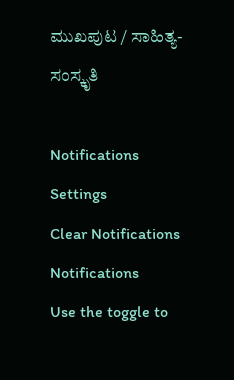ಮುಖಪುಟ / ಸಾಹಿತ್ಯ-ಸಂಸ್ಕೃತಿ

Notifications
Settings
Clear Notifications
Notifications
Use the toggle to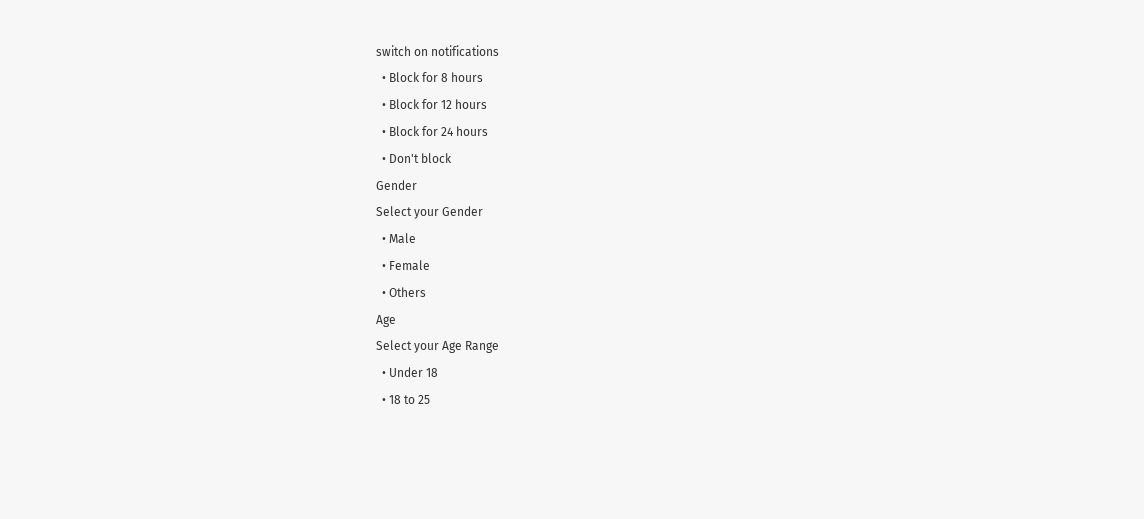switch on notifications
  • Block for 8 hours
  • Block for 12 hours
  • Block for 24 hours
  • Don't block
Gender
Select your Gender
  • Male
  • Female
  • Others
Age
Select your Age Range
  • Under 18
  • 18 to 25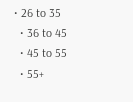• 26 to 35
  • 36 to 45
  • 45 to 55
  • 55+